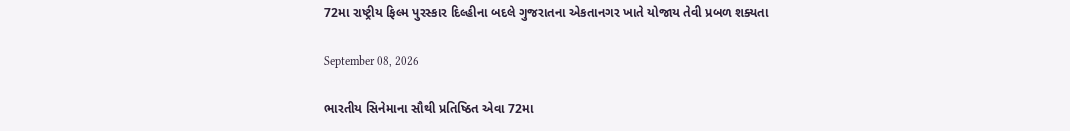72મા રાષ્ટ્રીય ફિલ્મ પુરસ્કાર દિલ્હીના બદલે ગુજરાતના એકતાનગર ખાતે યોજાય તેવી પ્રબળ શક્યતા

September 08, 2026

ભારતીય સિનેમાના સૌથી પ્રતિષ્ઠિત એવા 72મા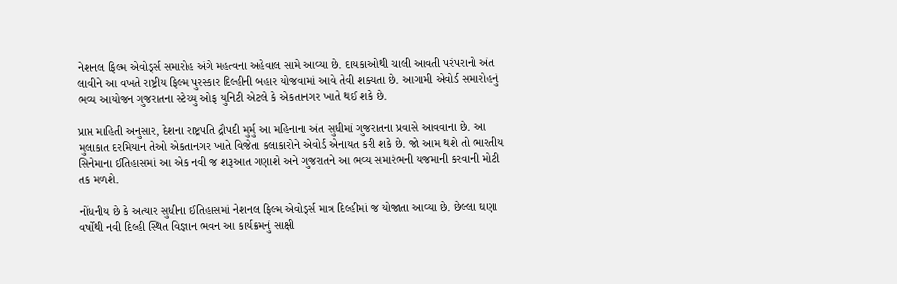નેશનલ ફિલ્મ એવોર્ડ્સ સમારોહ અંગે મહત્વના અહેવાલ સામે આવ્યા છે. દાયકાઓથી ચાલી આવતી પરંપરાનો અંત લાવીને આ વખતે રાષ્ટ્રીય ફિલ્મ પુરસ્કાર દિલ્હીની બહાર યોજવામાં આવે તેવી શક્યતા છે. આગામી એવોર્ડ સમારોહનું ભવ્ય આયોજન ગુજરાતના સ્ટેચ્યુ ઓફ યુનિટી એટલે કે એકતાનગર ખાતે થઈ શકે છે.

પ્રાપ્ત માહિતી અનુસાર, દેશના રાષ્ટ્રપતિ દ્રૌપદી મુર્મુ આ મહિનાના અંત સુધીમાં ગુજરાતના પ્રવાસે આવવાના છે. આ મુલાકાત દરમિયાન તેઓ એકતાનગર ખાતે વિજેતા કલાકારોને એવોર્ડ એનાયત કરી શકે છે. જો આમ થશે તો ભારતીય સિનેમાના ઈતિહાસમાં આ એક નવી જ શરૂઆત ગણાશે અને ગુજરાતને આ ભવ્ય સમારંભની યજમાની કરવાની મોટી તક મળશે.

નોંધનીય છે કે અત્યાર સુધીના ઈતિહાસમાં નેશનલ ફિલ્મ એવોર્ડ્સ માત્ર દિલ્હીમાં જ યોજાતા આવ્યા છે. છેલ્લા ઘણા વર્ષોથી નવી દિલ્હી સ્થિત વિજ્ઞાન ભવન આ કાર્યક્રમનું સાક્ષી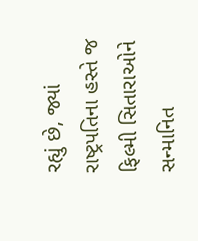રહ્યું છે, જ્યાં રાષ્ટ્રપતિના હસ્તે જ ફિલ્મી સિતારાઓને સન્માનિત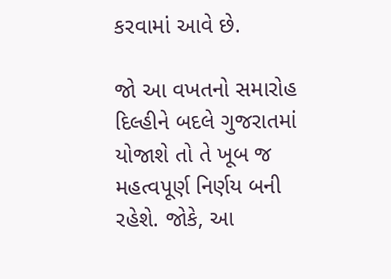કરવામાં આવે છે.

જો આ વખતનો સમારોહ દિલ્હીને બદલે ગુજરાતમાં યોજાશે તો તે ખૂબ જ મહત્વપૂર્ણ નિર્ણય બની રહેશે. જોકે, આ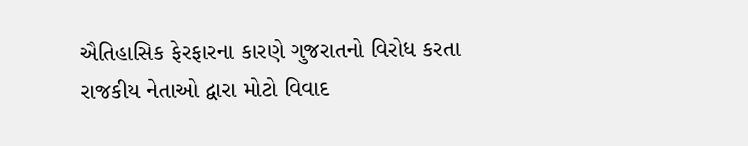ઐતિહાસિક ફેરફારના કારણે ગુજરાતનો વિરોધ કરતા રાજકીય નેતાઓ દ્વારા મોટો વિવાદ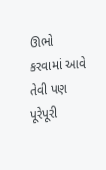ઊભો કરવામાં આવે તેવી પણ પૂરેપૂરી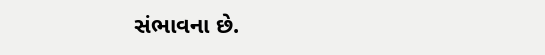સંભાવના છે.